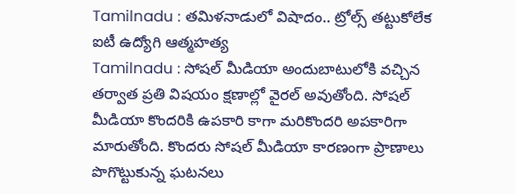Tamilnadu : తమిళనాడులో విషాదం.. ట్రోల్స్ తట్టుకోలేక ఐటీ ఉద్యోగి ఆత్మహత్య
Tamilnadu : సోషల్ మీడియా అందుబాటులోకి వచ్చిన తర్వాత ప్రతి విషయం క్షణాల్లో వైరల్ అవుతోంది. సోషల్ మీడియా కొందరికి ఉపకారి కాగా మరికొందరి అపకారిగా మారుతోంది. కొందరు సోషల్ మీడియా కారణంగా ప్రాణాలు పొగొట్టుకున్న ఘటనలు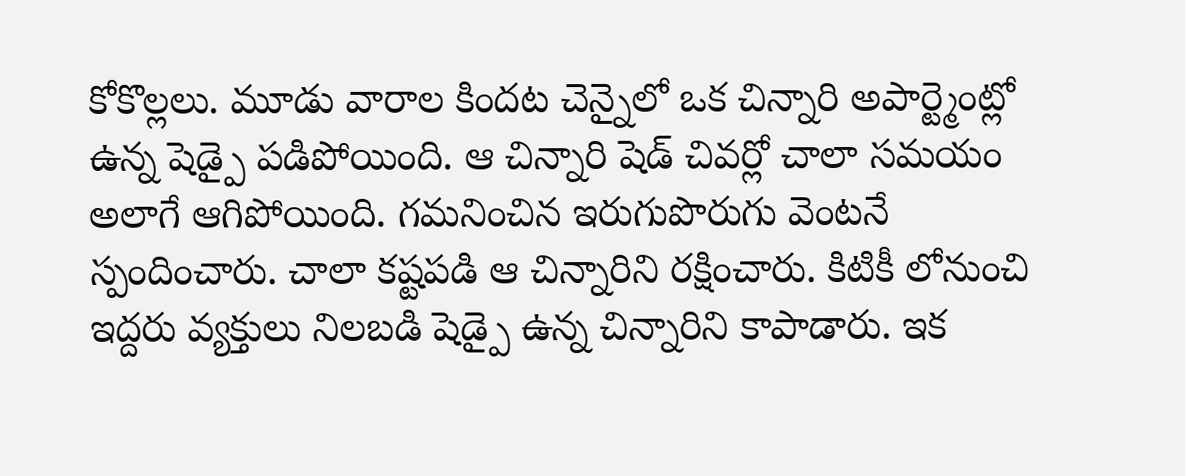కోకొల్లలు. మూడు వారాల కిందట చెన్నైలో ఒక చిన్నారి అపార్ట్మెంట్లో ఉన్న షెడ్పై పడిపోయింది. ఆ చిన్నారి షెడ్ చివర్లో చాలా సమయం అలాగే ఆగిపోయింది. గమనించిన ఇరుగుపొరుగు వెంటనే స్పందించారు. చాలా కష్టపడి ఆ చిన్నారిని రక్షించారు. కిటికీ లోనుంచి ఇద్దరు వ్యక్తులు నిలబడి షెడ్పై ఉన్న చిన్నారిని కాపాడారు. ఇక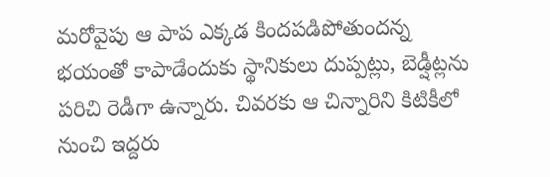మరోవైపు ఆ పాప ఎక్కడ కిందపడిపోతుందన్న భయంతో కాపాడేందుకు స్థానికులు దుప్పట్లు, బెడ్షీట్లను పరిచి రెడీగా ఉన్నారు. చివరకు ఆ చిన్నారిని కిటికీలో నుంచి ఇద్దరు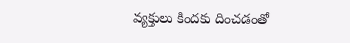వ్యక్తులు కిందకు దించడంతో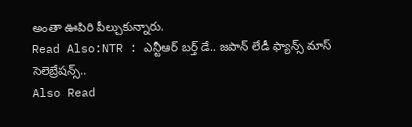అంతా ఊపిరి పీల్చుకున్నారు.
Read Also:NTR : ఎన్టీఆర్ బర్త్ డే.. జపాన్ లేడీ ఫ్యాన్స్ మాస్ సెలెబ్రేషన్స్..
Also Read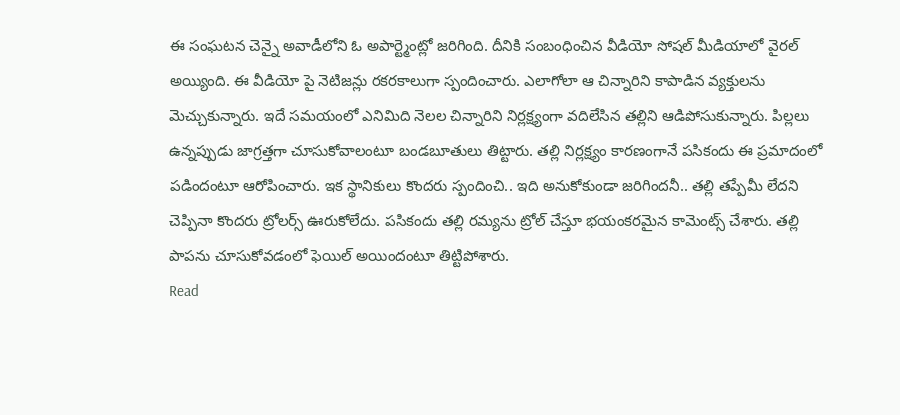ఈ సంఘటన చెన్నై అవాడీలోని ఓ అపార్ట్మెంట్లో జరిగింది. దీనికి సంబంధించిన వీడియో సోషల్ మీడియాలో వైరల్ అయ్యింది. ఈ వీడియో పై నెటిజన్లు రకరకాలుగా స్పందించారు. ఎలాగోలా ఆ చిన్నారిని కాపాడిన వ్యక్తులను మెచ్చుకున్నారు. ఇదే సమయంలో ఎనిమిది నెలల చిన్నారిని నిర్లక్ష్యంగా వదిలేసిన తల్లిని ఆడిపోసుకున్నారు. పిల్లలు ఉన్నప్పుడు జాగ్రత్తగా చూసుకోవాలంటూ బండబూతులు తిట్టారు. తల్లి నిర్లక్ష్యం కారణంగానే పసికందు ఈ ప్రమాదంలో పడిందంటూ ఆరోపించారు. ఇక స్థానికులు కొందరు స్పందించి.. ఇది అనుకోకుండా జరిగిందనీ.. తల్లి తప్పేమీ లేదని చెప్పినా కొందరు ట్రోలర్స్ ఊరుకోలేదు. పసికందు తల్లి రమ్యను ట్రోల్ చేస్తూ భయంకరమైన కామెంట్స్ చేశారు. తల్లి పాపను చూసుకోవడంలో ఫెయిల్ అయిందంటూ తిట్టిపోశారు.
Read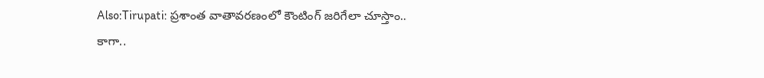Also:Tirupati: ప్రశాంత వాతావరణంలో కౌంటింగ్ జరిగేలా చూస్తాం..
కాగా..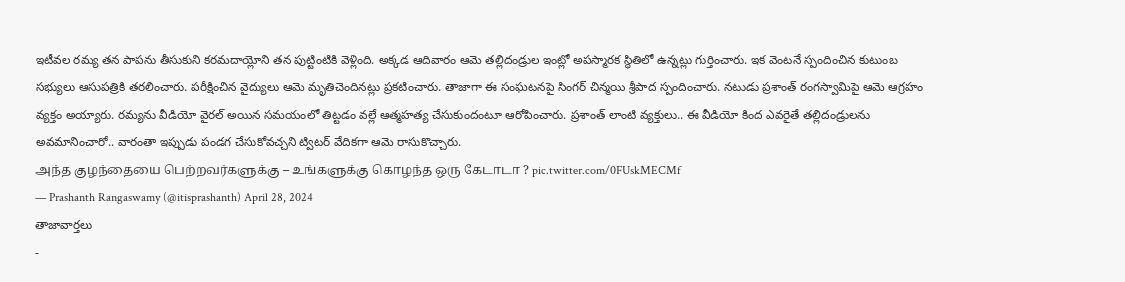ఇటీవల రమ్య తన పాపను తీసుకుని కరమదాయ్లోని తన పుట్టింటికి వెళ్లింది. అక్కడ ఆదివారం ఆమె తల్లిదండ్రుల ఇంట్లో అపస్మారక స్థితిలో ఉన్నట్లు గుర్తించారు. ఇక వెంటనే స్పందించిన కుటుంబ సభ్యులు ఆసుపత్రికి తరలించారు. పరీక్షించిన వైద్యులు ఆమె మృతిచెందినట్లు ప్రకటించారు. తాజాగా ఈ సంఘటనపై సింగర్ చిన్మయి శ్రీపాద స్పందించారు. నటుడు ప్రశాంత్ రంగస్వామిపై ఆమె ఆగ్రహం వ్యక్తం అయ్యారు. రమ్యను వీడియో వైరల్ అయిన సమయంలో తిట్టడం వల్లే ఆత్మహత్య చేసుకుందంటూ ఆరోపించారు. ప్రశాంత్ లాంటి వ్యక్తులు.. ఈ వీడియో కింద ఎవరైతే తల్లిదండ్రులను అవమానించారో.. వారంతా ఇప్పుడు పండగ చేసుకోవచ్చని ట్విటర్ వేదికగా ఆమె రాసుకొచ్చారు.
அந்த குழந்தையை பெற்றவர்களுக்கு – உங்களுக்கு கொழந்த ஒரு கேடாடா ? pic.twitter.com/0FUskMECMf
— Prashanth Rangaswamy (@itisprashanth) April 28, 2024
తాజావార్తలు
-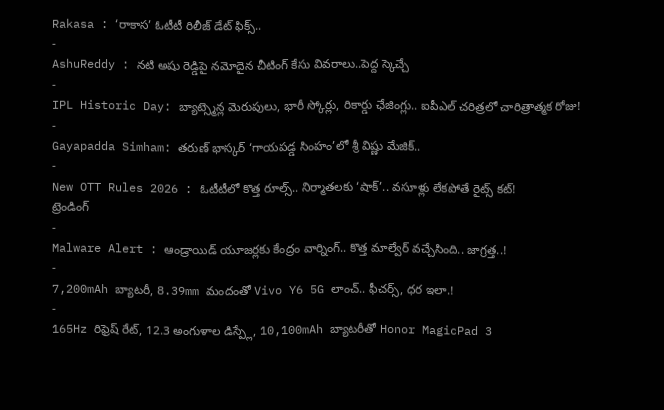Rakasa : ‘రాకాస’ ఓటీటీ రిలీజ్ డేట్ ఫిక్స్..
-
AshuReddy : నటి అషు రెడ్డిపై నమోదైన చీటింగ్ కేసు వివరాలు..పెద్ద స్కెచ్చే
-
IPL Historic Day: బ్యాట్స్మెన్ల మెరుపులు, భారీ స్కోర్లు, రికార్డు ఛేజింగ్లు.. ఐపీఎల్ చరిత్రలో చారిత్రాత్మక రోజు!
-
Gayapadda Simham: తరుణ్ భాస్కర్ ‘గాయపడ్డ సింహం’లో శ్రీ విష్ణు మేజిక్..
-
New OTT Rules 2026 : ఓటీటీలో కొత్త రూల్స్.. నిర్మాతలకు ‘షాక్’.. వసూళ్లు లేకపోతే రైట్స్ కట్!
ట్రెండింగ్
-
Malware Alert : ఆండ్రాయిడ్ యూజర్లకు కేంద్రం వార్నింగ్.. కొత్త మాల్వేర్ వచ్చేసింది.. జాగ్రత్త..!
-
7,200mAh బ్యాటరీ, 8.39mm మందంతో Vivo Y6 5G లాంచ్.. ఫీచర్స్, ధర ఇలా.!
-
165Hz రిఫ్రెష్ రేట్, 12.3 అంగుళాల డిస్ప్లే, 10,100mAh బ్యాటరీతో Honor MagicPad 3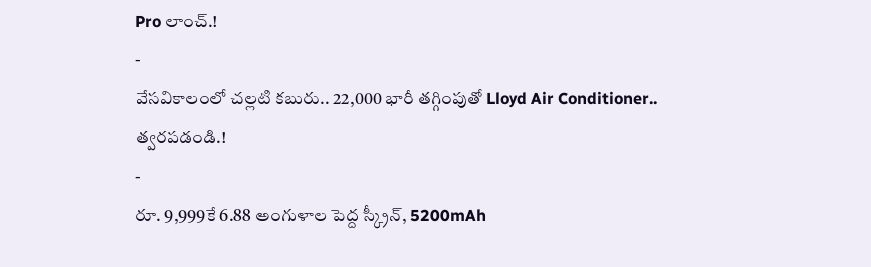Pro లాంచ్.!
-
వేసవికాలంలో చల్లటి కబురు.. 22,000 భారీ తగ్గింపుతో Lloyd Air Conditioner.. త్వరపడండి.!
-
రూ. 9,999కే 6.88 అంగుళాల పెద్ద స్క్రీన్, 5200mAh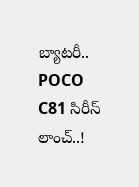బ్యాటరీ.. POCO C81 సిరీస్ లాంచ్..!